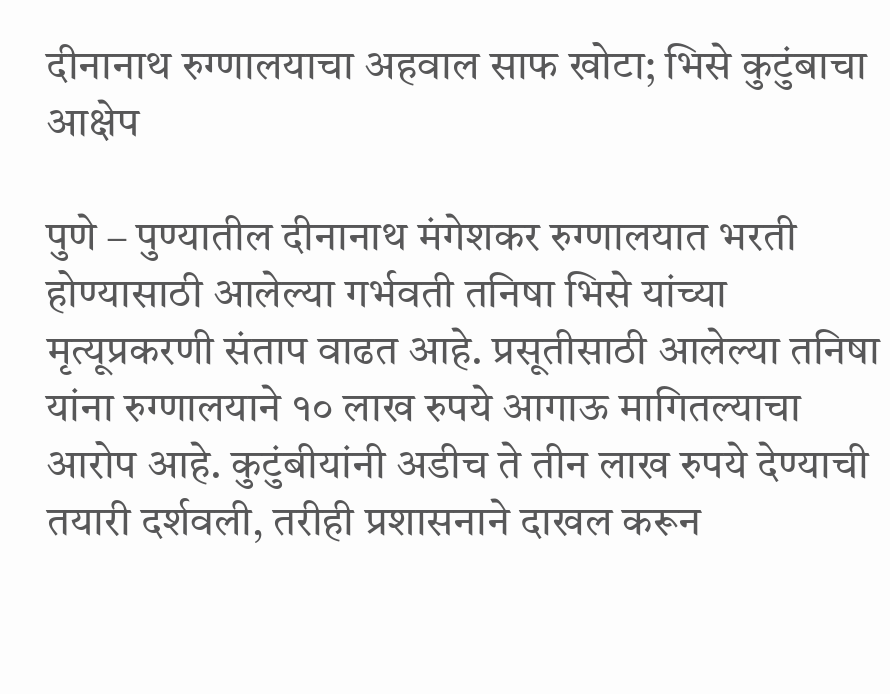दीनानाथ रुग्णालयाचा अहवाल साफ खोटा; भिसे कुटुंबाचा आक्षेप

पुणे – पुण्यातील दीनानाथ मंगेशकर रुग्णालयात भरती होण्यासाठी आलेल्या गर्भवती तनिषा भिसे यांच्या मृत्यूप्रकरणी संताप वाढत आहे. प्रसूतीसाठी आलेल्या तनिषा यांना रुग्णालयाने १० लाख रुपये आगाऊ मागितल्याचा आरोप आहे. कुटुंबीयांनी अडीच ते तीन लाख रुपये देण्याची तयारी दर्शवली, तरीही प्रशासनाने दाखल करून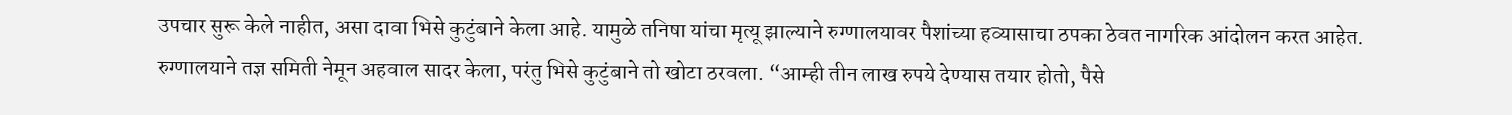उपचार सुरू केले नाहीत, असा दावा भिसे कुटुंबाने केला आहे. यामुळे तनिषा यांचा मृत्यू झाल्याने रुग्णालयावर पैशांच्या हव्यासाचा ठपका ठेवत नागरिक आंदोलन करत आहेत.
रुग्णालयाने तज्ञ समिती नेमून अहवाल सादर केला, परंतु भिसे कुटुंबाने तो खोटा ठरवला. “आम्ही तीन लाख रुपये देण्यास तयार होतो, पैसे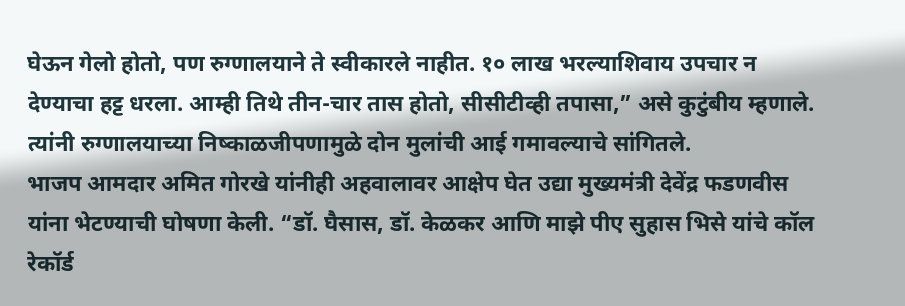घेऊन गेलो होतो, पण रुग्णालयाने ते स्वीकारले नाहीत. १० लाख भरल्याशिवाय उपचार न देण्याचा हट्ट धरला. आम्ही तिथे तीन-चार तास होतो, सीसीटीव्ही तपासा,” असे कुटुंबीय म्हणाले. त्यांनी रुग्णालयाच्या निष्काळजीपणामुळे दोन मुलांची आई गमावल्याचे सांगितले.
भाजप आमदार अमित गोरखे यांनीही अहवालावर आक्षेप घेत उद्या मुख्यमंत्री देवेंद्र फडणवीस यांना भेटण्याची घोषणा केली. “डॉ. घैसास, डॉ. केळकर आणि माझे पीए सुहास भिसे यांचे कॉल रेकॉर्ड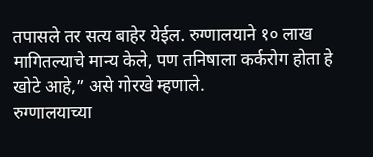तपासले तर सत्य बाहेर येईल. रुग्णालयाने १० लाख मागितल्याचे मान्य केले, पण तनिषाला कर्करोग होता हे खोटे आहे,” असे गोरखे म्हणाले.
रुग्णालयाच्या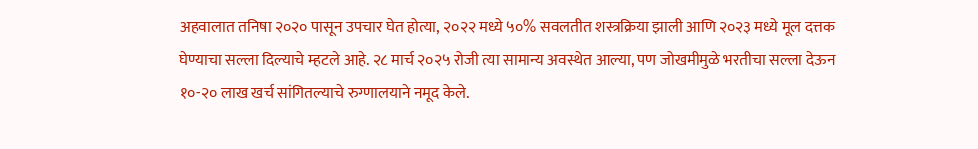अहवालात तनिषा २०२० पासून उपचार घेत होत्या, २०२२ मध्ये ५०% सवलतीत शस्त्रक्रिया झाली आणि २०२३ मध्ये मूल दत्तक घेण्याचा सल्ला दिल्याचे म्हटले आहे. २८ मार्च २०२५ रोजी त्या सामान्य अवस्थेत आल्या, पण जोखमीमुळे भरतीचा सल्ला देऊन १०-२० लाख खर्च सांगितल्याचे रुग्णालयाने नमूद केले.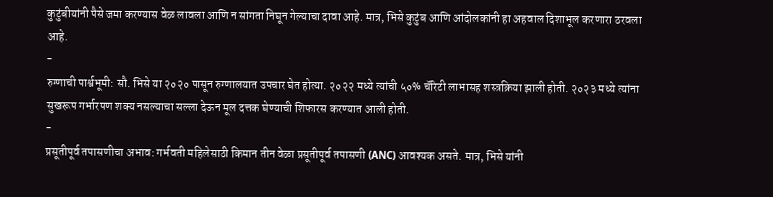कुटुंबीयांनी पैसे जमा करण्यास वेळ लावला आणि न सांगता निघून गेल्याचा दावा आहे. मात्र, भिसे कुटुंब आणि आंदोलकांनी हा अहवाल दिशाभूल करणारा ठरवला आहे.
-
रुग्णाची पार्श्वभूमी: सौ. भिसे या २०२० पासून रुग्णालयात उपचार घेत होत्या. २०२२ मध्ये त्यांची ५०% चॅरिटी लाभासह शस्त्रक्रिया झाली होती. २०२३ मध्ये त्यांना सुखरूप गर्भारपण शक्य नसल्याचा सल्ला देऊन मूल दत्तक घेण्याची शिफारस करण्यात आली होती.
-
प्रसूतीपूर्व तपासणीचा अभाव: गर्भवती महिलेसाठी किमान तीन वेळा प्रसूतीपूर्व तपासणी (ANC) आवश्यक असते. मात्र, भिसे यांनी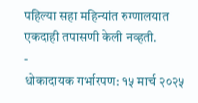पहिल्या सहा महिन्यांत रुग्णालयात एकदाही तपासणी केली नव्हती.
-
धोकादायक गर्भारपण: १५ मार्च २०२५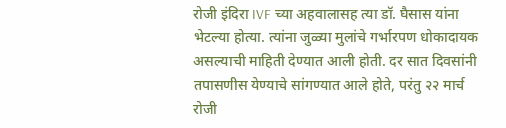रोजी इंदिरा IVF च्या अहवालासह त्या डॉ. घैसास यांना भेटल्या होत्या. त्यांना जुळ्या मुलांचे गर्भारपण धोकादायक असल्याची माहिती देण्यात आली होती. दर सात दिवसांनी तपासणीस येण्याचे सांगण्यात आले होते, परंतु २२ मार्च रोजी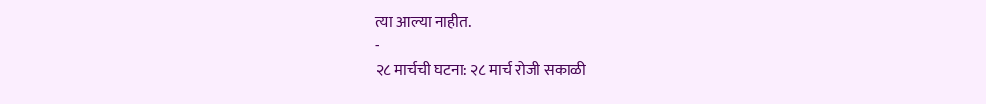त्या आल्या नाहीत.
-
२८ मार्चची घटना: २८ मार्च रोजी सकाळी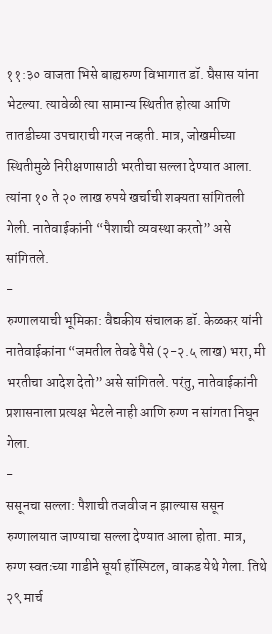११:३० वाजता भिसे बाह्यरुग्ण विभागात डॉ. घैसास यांना भेटल्या. त्यावेळी त्या सामान्य स्थितीत होत्या आणि तातडीच्या उपचाराची गरज नव्हती. मात्र, जोखमीच्या स्थितीमुळे निरीक्षणासाठी भरतीचा सल्ला देण्यात आला. त्यांना १० ते २० लाख रुपये खर्चाची शक्यता सांगितली गेली. नातेवाईकांनी “पैशाची व्यवस्था करतो” असे सांगितले.
-
रुग्णालयाची भूमिका: वैद्यकीय संचालक डॉ. केळकर यांनी नातेवाईकांना “जमतील तेवढे पैसे (२-२.५ लाख) भरा, मी भरतीचा आदेश देतो” असे सांगितले. परंतु, नातेवाईकांनी प्रशासनाला प्रत्यक्ष भेटले नाही आणि रुग्ण न सांगता निघून गेला.
-
ससूनचा सल्ला: पैशाची तजवीज न झाल्यास ससून रुग्णालयात जाण्याचा सल्ला देण्यात आला होता. मात्र, रुग्ण स्वतःच्या गाडीने सूर्या हॉस्पिटल, वाकड येथे गेला. तिथे २९ मार्च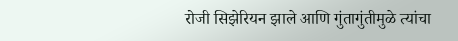रोजी सिझेरियन झाले आणि गुंतागुंतीमुळे त्यांचा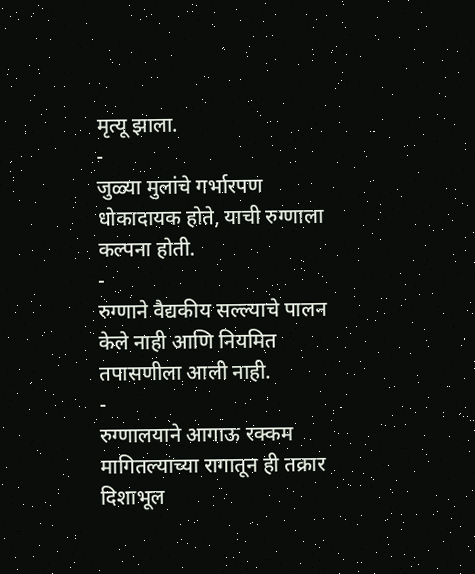मृत्यू झाला.
-
जुळ्या मुलांचे गर्भारपण धोकादायक होते, याची रुग्णाला कल्पना होती.
-
रुग्णाने वैद्यकीय सल्ल्याचे पालन केले नाही आणि नियमित तपासणीला आली नाही.
-
रुग्णालयाने आगाऊ रक्कम मागितल्याच्या रागातून ही तक्रार दिशाभूल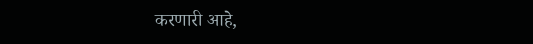करणारी आहे,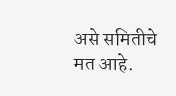असे समितीचे मत आहे.